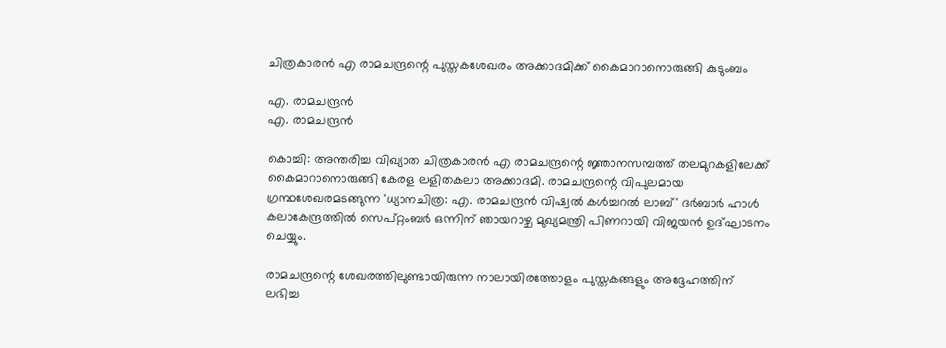ചിത്രകാരന്‍ എ രാമചന്ദ്രന്റെ പുസ്തകശേഖരം അക്കാദമിക്ക് കൈമാറാനൊരുങ്ങി കുടുംബം

എ. രാമചന്ദ്രന്‍
എ. രാമചന്ദ്രന്‍

കൊച്ചി: അന്തരിച്ച വിഖ്യാത ചിത്രകാരന്‍ എ രാമചന്ദ്രന്റെ ജ്ഞാനസമ്പത്ത് തലമുറകളിലേക്ക് കൈമാറാനൊരുങ്ങി കേരള ലളിതകലാ അക്കാദമി. രാമചന്ദ്രന്റെ വിപുലമായ ഗ്രന്ഥശേഖരമടങ്ങുന്ന 'ധ്യാനചിത്ര: എ. രാമചന്ദ്രന്‍ വിഷ്വല്‍ കള്‍ച്ചറല്‍ ലാബ്' ദര്‍ബാര്‍ ഹാള്‍ കലാകേന്ദ്രത്തില്‍ സെപ്റ്റംബര്‍ ഒന്നിന് ഞായറാഴ്ച മുഖ്യമന്ത്രി പിണറായി വിജയന്‍ ഉദ്ഘാടനം ചെയ്യും.

രാമചന്ദ്രന്റെ ശേഖരത്തിലുണ്ടായിരുന്ന നാലായിരത്തോളം പുസ്തകങ്ങളും അദ്ദേഹത്തിന് ലഭിച്ച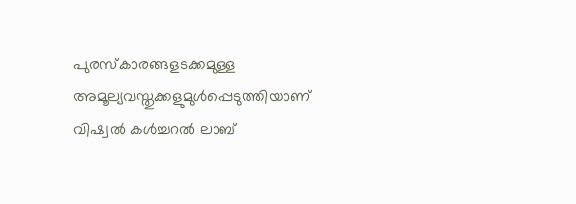പുരസ്‌കാരങ്ങളടക്കമുള്ള അമൂല്യവസ്തുക്കളുമുള്‍പ്പെടുത്തിയാണ് വിഷ്വല്‍ കള്‍ച്ചറല്‍ ലാബ്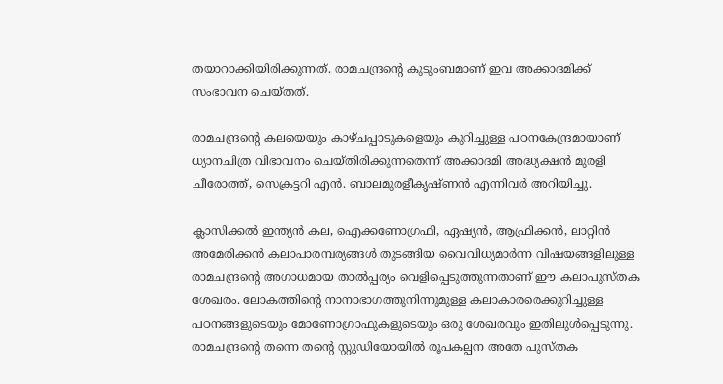തയാറാക്കിയിരിക്കുന്നത്. രാമചന്ദ്രന്റെ കുടുംബമാണ് ഇവ അക്കാദമിക്ക് സംഭാവന ചെയ്തത്.

രാമചന്ദ്രന്റെ കലയെയും കാഴ്ചപ്പാടുകളെയും കുറിച്ചുള്ള പഠനകേന്ദ്രമായാണ് ധ്യാനചിത്ര വിഭാവനം ചെയ്തിരിക്കുന്നതെന്ന് അക്കാദമി അദ്ധ്യക്ഷന്‍ മുരളി ചീരോത്ത്, സെക്രട്ടറി എന്‍. ബാലമുരളീകൃഷ്ണന്‍ എന്നിവര്‍ അറിയിച്ചു.

ക്ലാസിക്കല്‍ ഇന്ത്യന്‍ കല, ഐക്കണോഗ്രഫി, ഏഷ്യന്‍, ആഫ്രിക്കന്‍, ലാറ്റിന്‍ അമേരിക്കന്‍ കലാപാരമ്പര്യങ്ങള്‍ തുടങ്ങിയ വൈവിധ്യമാര്‍ന്ന വിഷയങ്ങളിലുള്ള രാമചന്ദ്രന്റെ അഗാധമായ താല്‍പ്പര്യം വെളിപ്പെടുത്തുന്നതാണ് ഈ കലാപുസ്തക ശേഖരം. ലോകത്തിന്റെ നാനാഭാഗത്തുനിന്നുമുള്ള കലാകാരരെക്കുറിച്ചുള്ള പഠനങ്ങളുടെയും മോണോഗ്രാഫുകളുടെയും ഒരു ശേഖരവും ഇതിലുള്‍പ്പെടുന്നു. രാമചന്ദ്രന്റെ തന്നെ തന്റെ സ്റ്റുഡിയോയില്‍ രൂപകല്പന അതേ പുസ്തക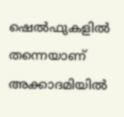ഷെല്‍ഫുകളില്‍ തന്നെയാണ് അക്കാദമിയില്‍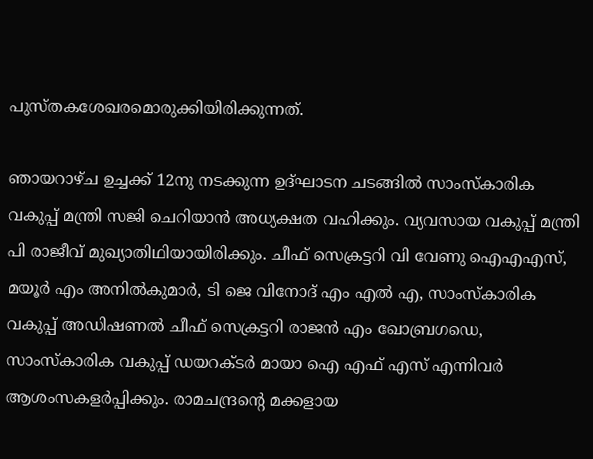പുസ്തകശേഖരമൊരുക്കിയിരിക്കുന്നത്.

ഞായറാഴ്ച ഉച്ചക്ക് 12നു നടക്കുന്ന ഉദ്ഘാടന ചടങ്ങില്‍ സാംസ്‌കാരിക വകുപ്പ് മന്ത്രി സജി ചെറിയാന്‍ അധ്യക്ഷത വഹിക്കും. വ്യവസായ വകുപ്പ് മന്ത്രി പി രാജീവ് മുഖ്യാതിഥിയായിരിക്കും. ചീഫ് സെക്രട്ടറി വി വേണു ഐഎഎസ്, മയൂര്‍ എം അനില്‍കുമാര്‍, ടി ജെ വിനോദ് എം എല്‍ എ, സാംസ്‌കാരിക വകുപ്പ് അഡിഷണല്‍ ചീഫ് സെക്രട്ടറി രാജന്‍ എം ഖോബ്രഗഡെ, സാംസ്‌കാരിക വകുപ്പ് ഡയറക്ടര്‍ മായാ ഐ എഫ് എസ് എന്നിവര്‍ ആശംസകളര്‍പ്പിക്കും. രാമചന്ദ്രന്റെ മക്കളായ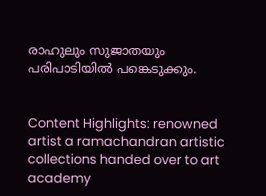രാഹുലും സുജാതയും പരിപാടിയില്‍ പങ്കെടുക്കും.


Content Highlights: renowned artist a ramachandran artistic collections handed over to art academy